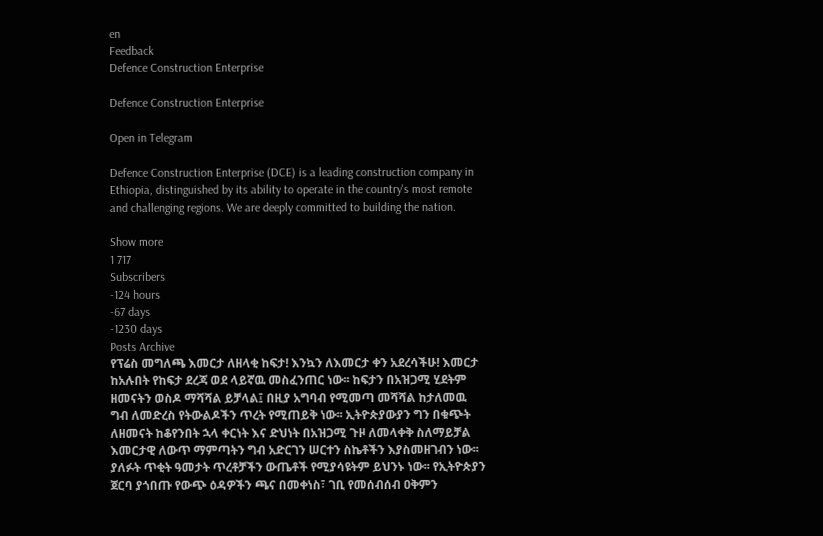en
Feedback
Defence Construction Enterprise

Defence Construction Enterprise

Open in Telegram

Defence Construction Enterprise (DCE) is a leading construction company in Ethiopia, distinguished by its ability to operate in the country's most remote and challenging regions. We are deeply committed to building the nation.

Show more
1 717
Subscribers
-124 hours
-67 days
-1230 days
Posts Archive
የፕሬስ መግለጫ እመርታ ለዘላቂ ከፍታ! እንኳን ለእመርታ ቀን አደረሳችሁ! እመርታ ከአሉበት የከፍታ ደረጃ ወደ ላይኛዉ መስፈንጠር ነው፡፡ ከፍታን በአዝጋሚ ሂደትም ዘመናትን ወስዶ ማሻሻል ይቻላል፤ በዚያ አግባብ የሚመጣ መሻሻል ከታለመዉ ግብ ለመድረስ የትውልዶችን ጥረት የሚጠይቅ ነው፡፡ ኢትዮጵያውያን ግን በቁጭት ለዘመናት ከቆየንበት ኋላ ቀርነት እና ድህነት በአዝጋሚ ጉዞ ለመላቀቅ ስለማይቻል እመርታዊ ለውጥ ማምጣትን ግብ አድርገን ሠርተን ስኬቶችን እያስመዘገብን ነው፡፡ ያለፉት ጥቂት ዓመታት ጥረቶቻችን ውጤቶች የሚያሳዩትም ይህንኑ ነው፡፡ የኢትዮጵያን ጀርባ ያጎበጡ የውጭ ዕዳዎችን ጫና በመቀነስ፣ ገቢ የመሰብሰብ ዐቅምን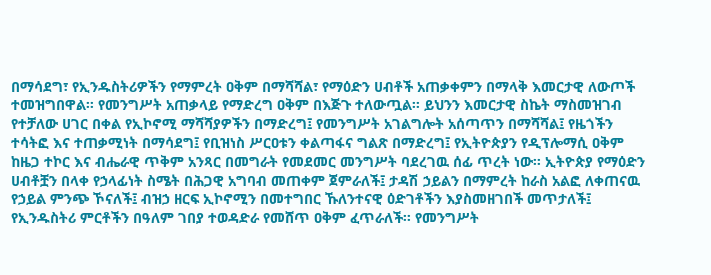በማሳደግ፣ የኢንዱስትሪዎችን የማምረት ዐቅም በማሻሻል፣ የማዕድን ሀብቶች አጠቃቀምን በማላቅ እመርታዊ ለውጦች ተመዝግበዋል፡፡ የመንግሥት አጠቃላይ የማድረግ ዐቅም በእጅጉ ተለውጧል፡፡ ይህንን እመርታዊ ስኬት ማስመዝገብ የተቻለው ሀገር በቀል የኢኮኖሚ ማሻሻያዎችን በማድረግ፤ የመንግሥት አገልግሎት አሰጣጥን በማሻሻል፤ የዜጎችን ተሳትፎ እና ተጠቃሚነት በማሳደግ፤ የቢዝነስ ሥርዐቱን ቀልጣፋና ግልጽ በማድረግ፤ የኢትዮጵያን የዲፕሎማሲ ዐቅም ከዜጋ ተኮር እና ብሔራዊ ጥቅም አንጻር በመግራት የመደመር መንግሥት ባደረገዉ ሰፊ ጥረት ነው፡፡ ኢትዮጵያ የማዕድን ሀብቶቿን በላቀ የኃላፊነት ስሜት በሕጋዊ አግባብ መጠቀም ጀምራለች፤ ታዳሽ ኃይልን በማምረት ከራስ አልፎ ለቀጠናዉ የኃይል ምንጭ ኾናለች፤ ብዝኃ ዘርፍ ኢኮኖሚን በመተግበር ኹለንተናዊ ዕድገቶችን እያስመዘገበች መጥታለች፤ የኢንዱስትሪ ምርቶችን በዓለም ገበያ ተወዳድራ የመሸጥ ዐቅም ፈጥራለች፡፡ የመንግሥት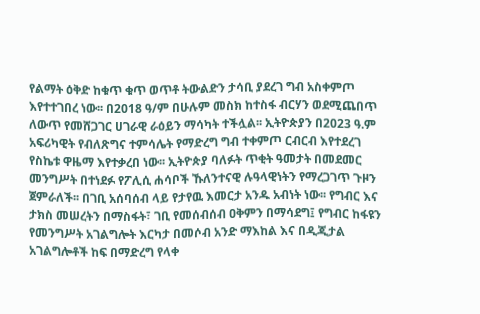የልማት ዕቅድ ከቁጥ ቁጥ ወጥቶ ትውልድን ታሳቢ ያደረገ ግብ አስቀምጦ እየተተገበረ ነው፡፡ በ2018 ዓ/ም በሁሉም መስክ ከተስፋ ብርሃን ወደሚጨበጥ ለውጥ የመሸጋገር ሀገራዊ ራዕይን ማሳካት ተችሏል፡፡ ኢትዮጵያን በ2023 ዓ.ም አፍሪካዊት የብለጽግና ተምሳሌት የማድረግ ግብ ተቀምጦ ርብርብ እየተደረገ የስኬቱ ዋዜማ እየተቃረበ ነው፡፡ ኢትዮጵያ ባለፉት ጥቂት ዓመታት በመደመር መንግሥት በተነደፉ የፖሊሲ ሐሳቦች ኹለንተናዊ ሉዓላዊነትን የማረጋገጥ ጉዞን ጀምራለች፡፡ በገቢ አሰባሰብ ላይ የታየዉ እመርታ አንዱ አብነት ነው፡፡ የግብር እና ታክስ መሠረትን በማስፋት፣ ገቢ የመሰብሰብ ዐቅምን በማሳደግ፤ የግብር ከፋዩን የመንግሥት አገልግሎት እርካታ በመሶብ አንድ ማእከል እና በዲጂታል አገልግሎቶች ከፍ በማድረግ የላቀ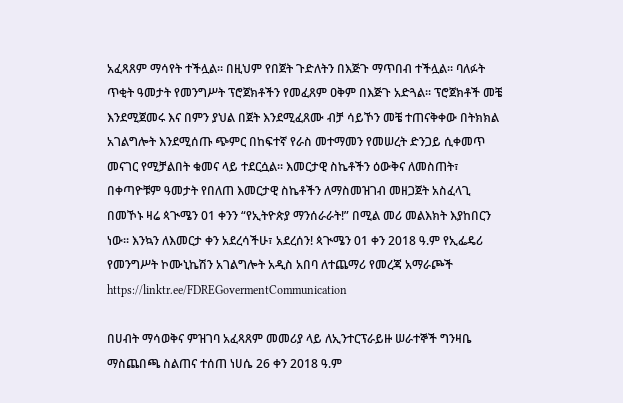አፈጻጸም ማሳየት ተችሏል፡፡ በዚህም የበጀት ጉድለትን በእጅጉ ማጥበብ ተችሏል፡፡ ባለፉት ጥቂት ዓመታት የመንግሥት ፕሮጀክቶችን የመፈጸም ዐቅም በእጅጉ አድጓል፡፡ ፕሮጀክቶች መቼ እንደሚጀመሩ እና በምን ያህል በጀት እንደሚፈጸሙ ብቻ ሳይኾን መቼ ተጠናቅቀው በትክክል አገልግሎት እንደሚሰጡ ጭምር በከፍተኛ የራስ መተማመን የመሠረት ድንጋይ ሲቀመጥ መናገር የሚቻልበት ቁመና ላይ ተደርሷል፡፡ እመርታዊ ስኬቶችን ዕውቅና ለመስጠት፣ በቀጣዮቹም ዓመታት የበለጠ እመርታዊ ስኬቶችን ለማስመዝገብ መዘጋጀት አስፈላጊ በመኾኑ ዛሬ ጳጒሜን 01 ቀንን “የኢትዮጵያ ማንሰራራት!” በሚል መሪ መልእክት እያከበርን ነው፡፡ እንኳን ለእመርታ ቀን አደረሳችሁ፣ አደረሰን! ጳጒሜን 01 ቀን 2018 ዓ.ም የኢፌዴሪ የመንግሥት ኮሙኒኬሽን አገልግሎት አዲስ አበባ ለተጨማሪ የመረጃ አማራጮች https://linktr.ee/FDREGovermentCommunication

በሀብት ማሳወቅና ምዝገባ አፈጻጸም መመሪያ ላይ ለኢንተርፕራይዙ ሠራተኞች ግንዛቤ ማስጨበጫ ስልጠና ተሰጠ ነሀሴ 26 ቀን 2018 ዓ.ም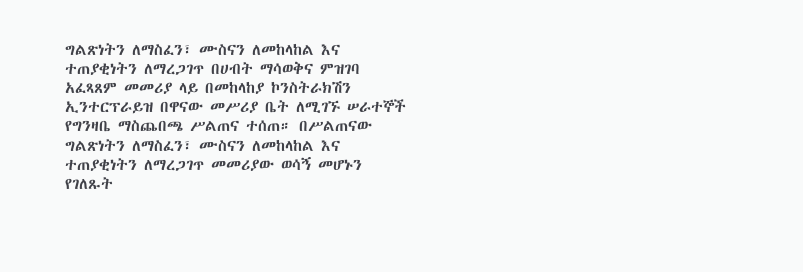ግልጽነትን ለማስፈን፣ ሙስናን ለመከላከል እና ተጠያቂነትን ለማረጋገጥ በሀብት ማሳወቅና ምዝገባ አፈጻጸም መመሪያ ላይ በመከላከያ ኮንስትራክሽን ኢንተርፕራይዝ በዋናው መሥሪያ ቤት ለሚገኙ ሠራተኞች የግንዛቤ ማስጨበጫ ሥልጠና ተሰጠ። በሥልጠናው ግልጽነትን ለማስፈን፣ ሙስናን ለመከላከል እና ተጠያቂነትን ለማረጋገጥ መመሪያው ወሳኝ መሆኑን የገለጹት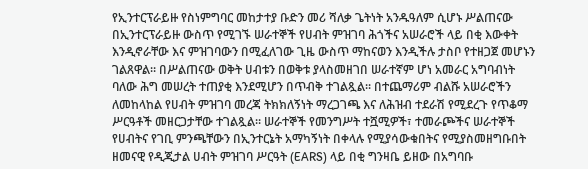የኢንተርፕራይዙ የስነምግባር መከታተያ ቡድን መሪ ሻለቃ ጌትነት አንዱዓለም ሲሆኑ ሥልጠናው በኢንተርፕራይዙ ውስጥ የሚገኙ ሠራተኞች የሀብት ምዝገባ ሕጎችና አሠራሮች ላይ በቂ እውቀት እንዲኖራቸው እና ምዝገባውን በሚፈለገው ጊዜ ውስጥ ማከናወን እንዲችሉ ታስቦ የተዘጋጀ መሆኑን ገልጸዋል። በሥልጠናው ወቅት ሀብቱን በወቅቱ ያላስመዘገበ ሠራተኛም ሆነ አመራር አግባብነት ባለው ሕግ መሠረት ተጠያቂ እንደሚሆን በጥብቅ ተገልጿል፡፡ በተጨማሪም ብልሹ አሠራሮችን ለመከላከል የሀብት ምዝገባ መረጃ ትክክለኝነት ማረጋገጫ እና ለሕዝብ ተደራሽ የሚደረጉ የጥቆማ ሥርዓቶች መዘርጋታቸው ተገልጿል። ሠራተኞች የመንግሥት ተሿሚዎች፣ ተመራጮችና ሠራተኞች የሀብትና የገቢ ምንጫቸውን በኢንተርኔት አማካኝነት በቀላሉ የሚያሳውቁበትና የሚያስመዘግቡበት ዘመናዊ የዲጂታል ሀብት ምዝገባ ሥርዓት (EARS) ላይ በቂ ግንዛቤ ይዘው በአግባቡ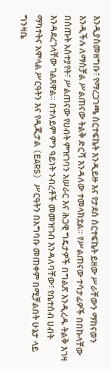እንዲያስመዘግቡ፣ የማረጋገጫ ሰርተፍኬት እንዲይዙ እና የታደሰ ሰርተፍኬት ይዘው ሥራቸውን ማከናወን እንዲችሉ ለማስቻል ሥልጠናው ትልቅ ድርሻ እንዳለው ተመላክቷል። የሥልጠናው ተሳታፊዎች በበኩላቸው በሰጡት አስተያየት፣ ሥልጠናው የሀብት ምዝገባን አሠራር እና ሕጋዊ ግዴታዎች በግልጽ እንዲረዱ ትልቅ እገዛ እንዳደረገላቸው ገልጸዋል። በተለይም ምን ዓይነት ንብረቶች መመዝገብ እንዳለባቸው፣ የቤተሰብ ሀብት ማካተትና አሞላል ሥርዓትን እና የዲጂታል (EARS) ሥርዓትን በአግባቡ መጠቀም በሚቻልበት ሁኔታ ላይ ግንዛቤ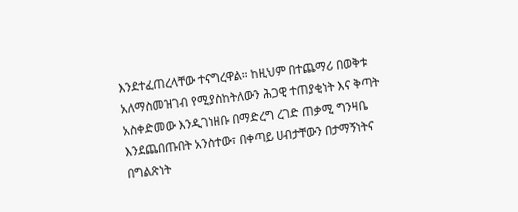እንደተፈጠረላቸው ተናግረዋል። ከዚህም በተጨማሪ በወቅቱ አለማስመዝገብ የሚያስከትለውን ሕጋዊ ተጠያቂነት እና ቅጣት አስቀድመው እንዲገነዘቡ በማድረግ ረገድ ጠቃሚ ግንዛቤ እንደጨበጡበት አንስተው፣ በቀጣይ ሀብታቸውን በታማኝነትና በግልጽነት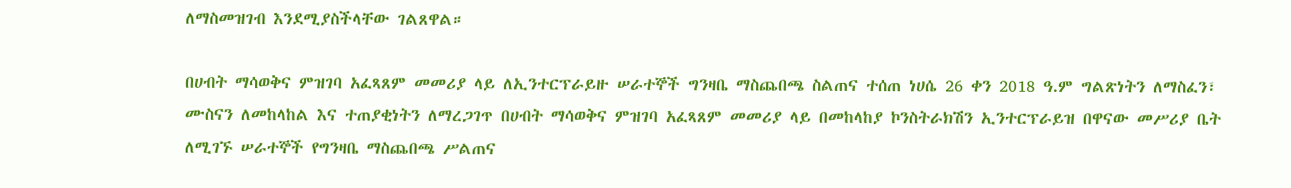ለማስመዝገብ እንደሚያስችላቸው ገልጸዋል።

በሀብት ማሳወቅና ምዝገባ አፈጻጸም መመሪያ ላይ ለኢንተርፕራይዙ ሠራተኞች ግንዛቤ ማስጨበጫ ስልጠና ተሰጠ ነሀሴ 26 ቀን 2018 ዓ.ም ግልጽነትን ለማስፈን፣ ሙስናን ለመከላከል እና ተጠያቂነትን ለማረጋገጥ በሀብት ማሳወቅና ምዝገባ አፈጻጸም መመሪያ ላይ በመከላከያ ኮንስትራክሽን ኢንተርፕራይዝ በዋናው መሥሪያ ቤት ለሚገኙ ሠራተኞች የግንዛቤ ማስጨበጫ ሥልጠና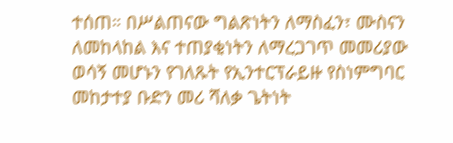ተሰጠ። በሥልጠናው ግልጽነትን ለማስፈን፣ ሙስናን ለመከላከል እና ተጠያቂነትን ለማረጋገጥ መመሪያው ወሳኝ መሆኑን የገለጹት የኢንተርፕራይዙ የስነምግባር መከታተያ ቡድን መሪ ሻለቃ ጌትነት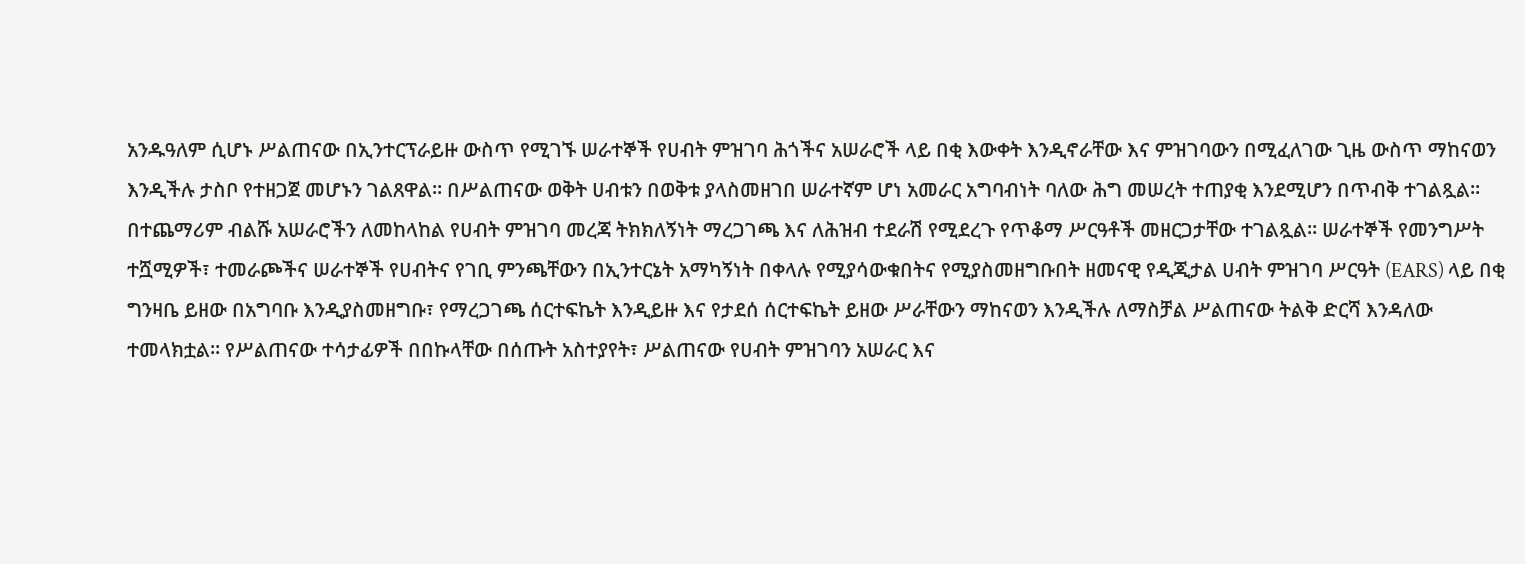አንዱዓለም ሲሆኑ ሥልጠናው በኢንተርፕራይዙ ውስጥ የሚገኙ ሠራተኞች የሀብት ምዝገባ ሕጎችና አሠራሮች ላይ በቂ እውቀት እንዲኖራቸው እና ምዝገባውን በሚፈለገው ጊዜ ውስጥ ማከናወን እንዲችሉ ታስቦ የተዘጋጀ መሆኑን ገልጸዋል። በሥልጠናው ወቅት ሀብቱን በወቅቱ ያላስመዘገበ ሠራተኛም ሆነ አመራር አግባብነት ባለው ሕግ መሠረት ተጠያቂ እንደሚሆን በጥብቅ ተገልጿል፡፡ በተጨማሪም ብልሹ አሠራሮችን ለመከላከል የሀብት ምዝገባ መረጃ ትክክለኝነት ማረጋገጫ እና ለሕዝብ ተደራሽ የሚደረጉ የጥቆማ ሥርዓቶች መዘርጋታቸው ተገልጿል። ሠራተኞች የመንግሥት ተሿሚዎች፣ ተመራጮችና ሠራተኞች የሀብትና የገቢ ምንጫቸውን በኢንተርኔት አማካኝነት በቀላሉ የሚያሳውቁበትና የሚያስመዘግቡበት ዘመናዊ የዲጂታል ሀብት ምዝገባ ሥርዓት (EARS) ላይ በቂ ግንዛቤ ይዘው በአግባቡ እንዲያስመዘግቡ፣ የማረጋገጫ ሰርተፍኬት እንዲይዙ እና የታደሰ ሰርተፍኬት ይዘው ሥራቸውን ማከናወን እንዲችሉ ለማስቻል ሥልጠናው ትልቅ ድርሻ እንዳለው ተመላክቷል። የሥልጠናው ተሳታፊዎች በበኩላቸው በሰጡት አስተያየት፣ ሥልጠናው የሀብት ምዝገባን አሠራር እና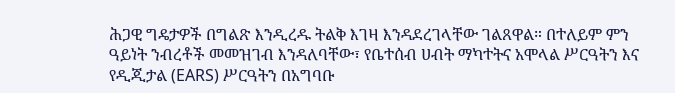ሕጋዊ ግዴታዎች በግልጽ እንዲረዱ ትልቅ እገዛ እንዳደረገላቸው ገልጸዋል። በተለይም ምን ዓይነት ንብረቶች መመዝገብ እንዳለባቸው፣ የቤተሰብ ሀብት ማካተትና አሞላል ሥርዓትን እና የዲጂታል (EARS) ሥርዓትን በአግባቡ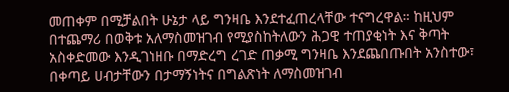መጠቀም በሚቻልበት ሁኔታ ላይ ግንዛቤ እንደተፈጠረላቸው ተናግረዋል። ከዚህም በተጨማሪ በወቅቱ አለማስመዝገብ የሚያስከትለውን ሕጋዊ ተጠያቂነት እና ቅጣት አስቀድመው እንዲገነዘቡ በማድረግ ረገድ ጠቃሚ ግንዛቤ እንደጨበጡበት አንስተው፣ በቀጣይ ሀብታቸውን በታማኝነትና በግልጽነት ለማስመዝገብ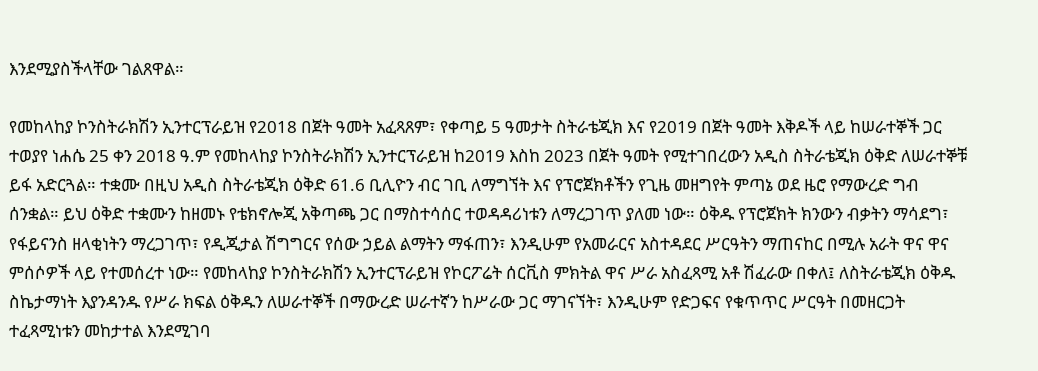እንደሚያስችላቸው ገልጸዋል።

የመከላከያ ኮንስትራክሽን ኢንተርፕራይዝ የ2018 በጀት ዓመት አፈጻጸም፣ የቀጣይ 5 ዓመታት ስትራቴጂክ እና የ2019 በጀት ዓመት እቅዶች ላይ ከሠራተኞች ጋር ተወያየ ነሐሴ 25 ቀን 2018 ዓ.ም የመከላከያ ኮንስትራክሽን ኢንተርፕራይዝ ከ2019 እስከ 2023 በጀት ዓመት የሚተገበረውን አዲስ ስትራቴጂክ ዕቅድ ለሠራተኞቹ ይፋ አድርጓል። ተቋሙ በዚህ አዲስ ስትራቴጂክ ዕቅድ 61.6 ቢሊዮን ብር ገቢ ለማግኘት እና የፕሮጀክቶችን የጊዜ መዘግየት ምጣኔ ወደ ዜሮ የማውረድ ግብ ሰንቋል። ይህ ዕቅድ ተቋሙን ከዘመኑ የቴክኖሎጂ አቅጣጫ ጋር በማስተሳሰር ተወዳዳሪነቱን ለማረጋገጥ ያለመ ነው። ዕቅዱ የፕሮጀክት ክንውን ብቃትን ማሳደግ፣ የፋይናንስ ዘላቂነትን ማረጋገጥ፣ የዲጂታል ሽግግርና የሰው ኃይል ልማትን ማፋጠን፣ እንዲሁም የአመራርና አስተዳደር ሥርዓትን ማጠናከር በሚሉ አራት ዋና ዋና ምሰሶዎች ላይ የተመሰረተ ነው። የመከላከያ ኮንስትራክሽን ኢንተርፕራይዝ የኮርፖሬት ሰርቪስ ምክትል ዋና ሥራ አስፈጻሚ አቶ ሽፈራው በቀለ፤ ለስትራቴጂክ ዕቅዱ ስኬታማነት እያንዳንዱ የሥራ ክፍል ዕቅዱን ለሠራተኞች በማውረድ ሠራተኛን ከሥራው ጋር ማገናኘት፣ እንዲሁም የድጋፍና የቁጥጥር ሥርዓት በመዘርጋት ተፈጻሚነቱን መከታተል እንደሚገባ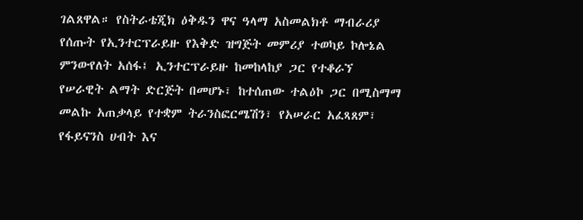ገልጸዋል። የስትራቴጂክ ዕቅዱን ዋና ዓላማ አስመልክቶ ማብራሪያ የሰጡት የኢንተርፕራይዙ የእቅድ ዝግጅት መምሪያ ተወካይ ኮሎኔል ምንውየለት አሰፋ፤ ኢንተርፕራይዙ ከመከላከያ ጋር የተቆራኘ የሠራዊት ልማት ድርጅት በመሆኑ፣ ከተሰጠው ተልዕኮ ጋር በሚስማማ መልኩ አጠቃላይ የተቋም ትራንስፎርሜሽን፣ የአሠራር አፈጻጸም፣ የፋይናንስ ሀብት እና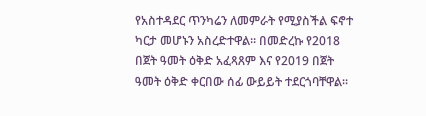የአስተዳደር ጥንካሬን ለመምራት የሚያስችል ፍኖተ ካርታ መሆኑን አስረድተዋል። በመድረኩ የ2018 በጀት ዓመት ዕቅድ አፈጻጸም እና የ2019 በጀት ዓመት ዕቅድ ቀርበው ሰፊ ውይይት ተደርጎባቸዋል።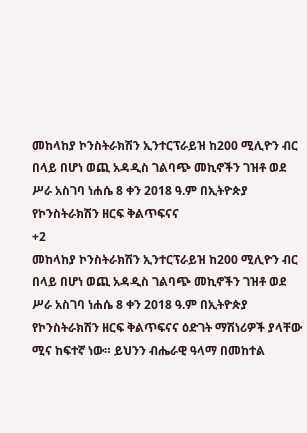መከላከያ ኮንስትራክሽን ኢንተርፕራይዝ ከ200 ሚሊዮን ብር በላይ በሆነ ወጪ አዳዲስ ገልባጭ መኪኖችን ገዝቶ ወደ ሥራ አስገባ ነሐሴ 8 ቀን 2018 ዓ.ም በኢትዮጵያ የኮንስትራክሽን ዘርፍ ቅልጥፍናና
+2
መከላከያ ኮንስትራክሽን ኢንተርፕራይዝ ከ200 ሚሊዮን ብር በላይ በሆነ ወጪ አዳዲስ ገልባጭ መኪኖችን ገዝቶ ወደ ሥራ አስገባ ነሐሴ 8 ቀን 2018 ዓ.ም በኢትዮጵያ የኮንስትራክሽን ዘርፍ ቅልጥፍናና ዕድገት ማሽነሪዎች ያላቸው ሚና ከፍተኛ ነው። ይህንን ብሔራዊ ዓላማ በመከተል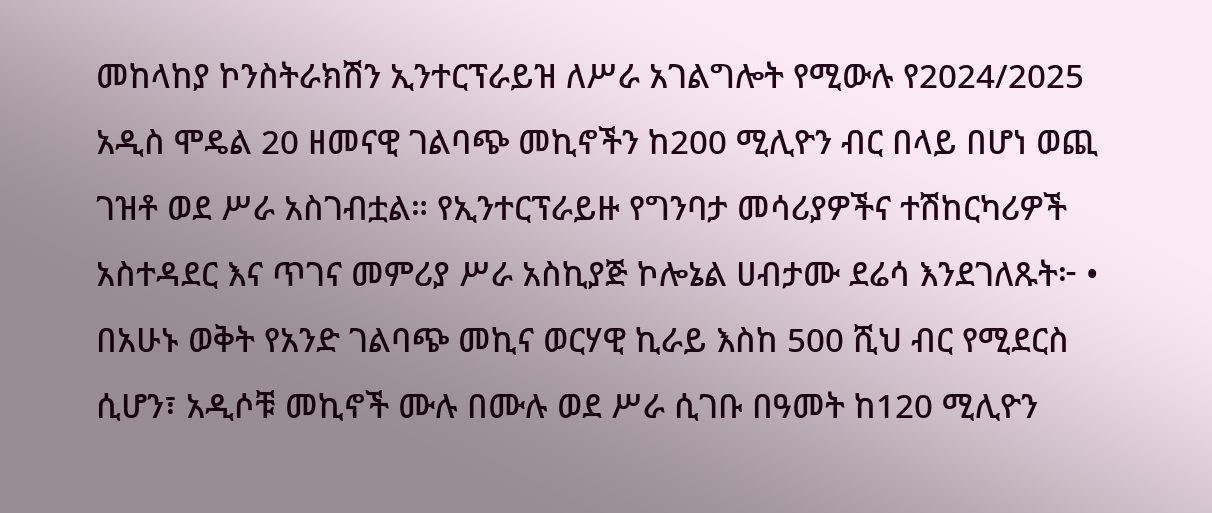መከላከያ ኮንስትራክሽን ኢንተርፕራይዝ ለሥራ አገልግሎት የሚውሉ የ2024/2025 አዲስ ሞዴል 20 ዘመናዊ ገልባጭ መኪኖችን ከ200 ሚሊዮን ብር በላይ በሆነ ወጪ ገዝቶ ወደ ሥራ አስገብቷል። የኢንተርፕራይዙ የግንባታ መሳሪያዎችና ተሽከርካሪዎች አስተዳደር እና ጥገና መምሪያ ሥራ አስኪያጅ ኮሎኔል ሀብታሙ ደሬሳ እንደገለጹት፦ •  በአሁኑ ወቅት የአንድ ገልባጭ መኪና ወርሃዊ ኪራይ እስከ 500 ሺህ ብር የሚደርስ ሲሆን፣ አዲሶቹ መኪኖች ሙሉ በሙሉ ወደ ሥራ ሲገቡ በዓመት ከ120 ሚሊዮን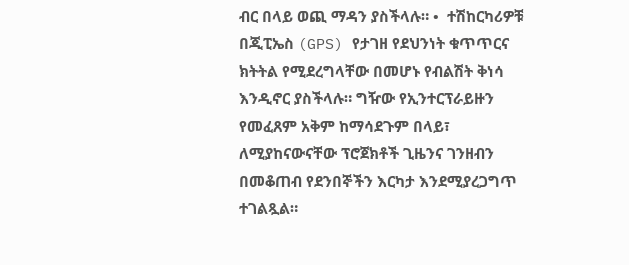ብር በላይ ወጪ ማዳን ያስችላሉ። •  ተሽከርካሪዎቹ በጂፒኤስ (GPS) የታገዘ የደህንነት ቁጥጥርና ክትትል የሚደረግላቸው በመሆኑ የብልሽት ቅነሳ እንዲኖር ያስችላሉ። ግዥው የኢንተርፕራይዙን የመፈጸም አቅም ከማሳደጉም በላይ፣ ለሚያከናውናቸው ፕሮጀክቶች ጊዜንና ገንዘብን በመቆጠብ የደንበኞችን እርካታ እንደሚያረጋግጥ ተገልጿል።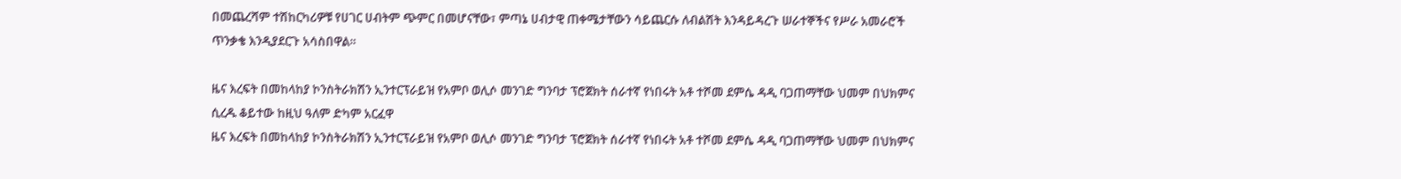በመጨረሻም ተሽከርካሪዎቹ የሀገር ሀብትም ጭምር በመሆናቸው፣ ምጣኔ ሀብታዊ ጠቀሜታቸውን ሳይጨርሱ ለብልሽት እንዳይዳረጉ ሠራተኞችና የሥራ አመራሮች ጥንቃቄ እንዲያደርጉ አሳስበዋል።

ዜና እረፍት በመከላከያ ኮንስትራክሽን ኢንተርፕራይዝ የአምቦ ወሊሶ መንገድ ግንባታ ፕሮጀክት ሰራተኛ የነበሩት አቶ ተሾመ ደምሴ ዳዲ ባጋጠማቸው ህመም በህክምና ሲረዱ ቆይተው ከዚህ ዓለም ድካም አርፈዋ
ዜና እረፍት በመከላከያ ኮንስትራክሽን ኢንተርፕራይዝ የአምቦ ወሊሶ መንገድ ግንባታ ፕሮጀክት ሰራተኛ የነበሩት አቶ ተሾመ ደምሴ ዳዲ ባጋጠማቸው ህመም በህክምና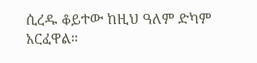ሲረዱ ቆይተው ከዚህ ዓለም ድካም አርፈዋል።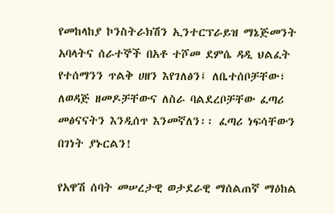የመከላከያ ኮንስትራክሽን ኢንተርፕራይዝ ማኔጅመንት አባላትና ሰራተኞች በአቶ ተሾመ ደምሴ ዳዲ ህልፈት የተሰማንን ጥልቅ ሀዘን እየገለፅን፤ ለቤተሰቦቻቸው፣ ለወዳጅ ዘመዶቻቸውና ለስራ ባልደረቦቻቸው ፈጣሪ መፅናናትን እንዲሰጥ እንመኛለን፡፡ ፈጣሪ ነፍሳቸውን በገነት ያኑርልን!

የአዋሽ ሰባት መሠረታዊ ወታደራዊ ማሰልጠኛ ማዕከል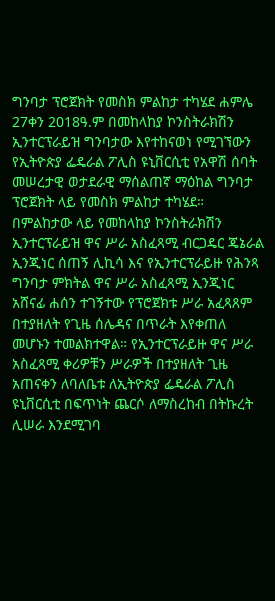ግንባታ ፕሮጀክት የመስክ ምልከታ ተካሄደ ሐምሌ 27ቀን 2018ዓ.ም በመከላከያ ኮንስትራክሽን ኢንተርፕራይዝ ግንባታው እየተከናወነ የሚገኘውን የኢትዮጵያ ፌዴራል ፖሊስ ዩኒቨርሲቲ የአዋሽ ሰባት መሠረታዊ ወታደራዊ ማሰልጠኛ ማዕከል ግንባታ ፕሮጀክት ላይ የመስክ ምልከታ ተካሄደ። በምልከታው ላይ የመከላከያ ኮንስትራክሽን ኢንተርፕራይዝ ዋና ሥራ አስፈጻሚ ብርጋዴር ጄኔራል ኢንጂነር ሰጠኝ ሊኪሳ እና የኢንተርፕራይዙ የሕንጻ ግንባታ ምክትል ዋና ሥራ አስፈጻሚ ኢንጂነር አሸናፊ ሐሰን ተገኝተው የፕሮጀክቱ ሥራ አፈጻጸም በተያዘለት የጊዜ ሰሌዳና በጥራት እየቀጠለ መሆኑን ተመልክተዋል። የኢንተርፕራይዙ ዋና ሥራ አስፈጻሚ ቀሪዎቹን ሥራዎች በተያዘለት ጊዜ አጠናቀን ለባለቤቱ ለኢትዮጵያ ፌዴራል ፖሊስ ዩኒቨርሲቲ በፍጥነት ጨርሶ ለማስረከብ በትኩረት ሊሠራ እንደሚገባ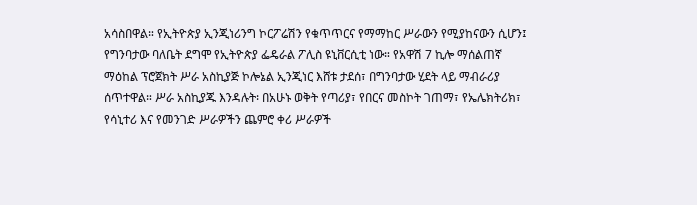አሳስበዋል። የኢትዮጵያ ኢንጂነሪንግ ኮርፖሬሽን የቁጥጥርና የማማከር ሥራውን የሚያከናውን ሲሆን፤ የግንባታው ባለቤት ደግሞ የኢትዮጵያ ፌዴራል ፖሊስ ዩኒቨርሲቲ ነው። የአዋሽ 7 ኪሎ ማሰልጠኛ ማዕከል ፕሮጀክት ሥራ አስኪያጅ ኮሎኔል ኢንጂነር እሸቱ ታደሰ፣ በግንባታው ሂደት ላይ ማብራሪያ ሰጥተዋል። ሥራ አስኪያጁ እንዳሉት፡ በአሁኑ ወቅት የጣሪያ፣ የበርና መስኮት ገጠማ፣ የኤሌክትሪክ፣ የሳኒተሪ እና የመንገድ ሥራዎችን ጨምሮ ቀሪ ሥራዎች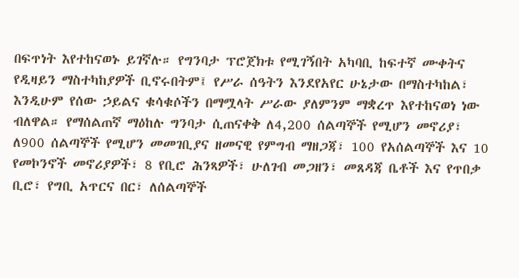በፍጥነት እየተከናወኑ ይገኛሉ። የግንባታ ፕሮጀክቱ የሚገኝበት አካባቢ ከፍተኛ ሙቀትና የዲዛይን ማስተካከያዎች ቢኖሩበትም፤ የሥራ ሰዓትን እንደየአየር ሁኔታው በማስተካከል፣ እንዲሁም የሰው ኃይልና ቁሳቁሶችን በማሟላት ሥራው ያለምንም ማቋረጥ እየተከናወነ ነው ብለዋል። የማሰልጠኛ ማዕከሉ ግንባታ ሲጠናቀቅ ለ4,200 ሰልጣኞች የሚሆን መኖሪያ፣ ለ900 ሰልጣኞች የሚሆን መመገቢያና ዘመናዊ የምግብ ማዘጋጃ፣ 100 የአሰልጣኞች እና 10 የመኮንኖች መኖሪያዎች፣ 8 የቢሮ ሕንጻዎች፣ ሁለገብ መጋዘን፣ መጸዳጃ ቤቶች እና የጥበቃ ቢሮ፣ የግቢ አጥርና በር፣ ለሰልጣኞች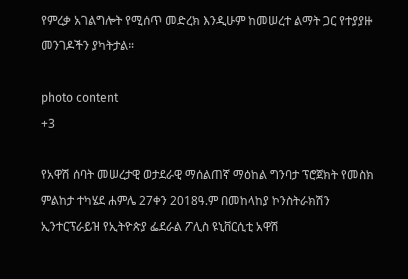የምረቃ አገልግሎት የሚሰጥ መድረክ እንዲሁም ከመሠረተ ልማት ጋር የተያያዙ መንገዶችን ያካትታል።

photo content
+3

የአዋሽ ሰባት መሠረታዊ ወታደራዊ ማሰልጠኛ ማዕከል ግንባታ ፕሮጀክት የመስክ ምልከታ ተካሄደ ሐምሌ 27ቀን 2018ዓ.ም በመከላከያ ኮንስትራክሽን ኢንተርፕራይዝ የኢትዮጵያ ፌደራል ፖሊስ ዩኒቨርሲቲ አዋሽ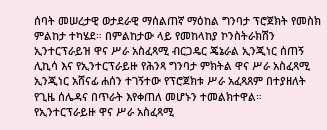ሰባት መሠረታዊ ወታደራዊ ማሰልጠኛ ማዕከል ግንባታ ፕሮጀክት የመስክ ምልከታ ተካሄደ። በምልከታው ላይ የመከላከያ ኮንስትራክሽን ኢንተርፕራይዝ ዋና ሥራ አስፈጻሚ ብርጋዴር ጄኔራል ኢንጂነር ሰጠኝ ሊኪሳ እና የኢንተርፕራይዙ የሕንጻ ግንባታ ምክትል ዋና ሥራ አስፈጻሚ ኢንጂነር አሸናፊ ሐሰን ተገኝተው የፕሮጀክቱ ሥራ አፈጻጸም በተያዘለት የጊዜ ሰሌዳና በጥራት እየቀጠለ መሆኑን ተመልክተዋል። የኢንተርፕራይዙ ዋና ሥራ አስፈጻሚ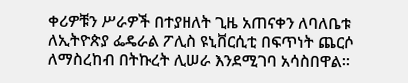ቀሪዎቹን ሥራዎች በተያዘለት ጊዜ አጠናቀን ለባለቤቱ ለኢትዮጵያ ፌዴራል ፖሊስ ዩኒቨርሲቲ በፍጥነት ጨርሶ ለማስረከብ በትኩረት ሊሠራ እንደሚገባ አሳስበዋል።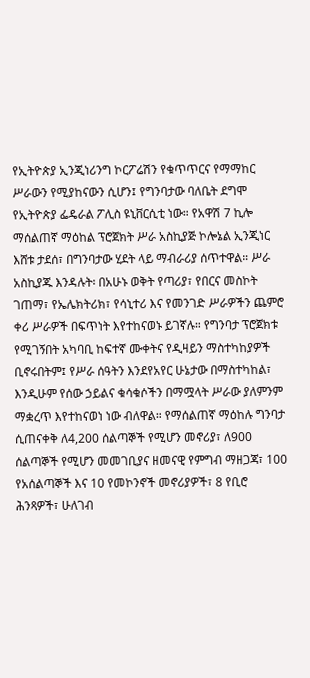የኢትዮጵያ ኢንጂነሪንግ ኮርፖሬሽን የቁጥጥርና የማማከር ሥራውን የሚያከናውን ሲሆን፤ የግንባታው ባለቤት ደግሞ የኢትዮጵያ ፌዴራል ፖሊስ ዩኒቨርሲቲ ነው። የአዋሽ 7 ኪሎ ማሰልጠኛ ማዕከል ፕሮጀክት ሥራ አስኪያጅ ኮሎኔል ኢንጂነር እሸቱ ታደሰ፣ በግንባታው ሂደት ላይ ማብራሪያ ሰጥተዋል። ሥራ አስኪያጁ እንዳሉት፡ በአሁኑ ወቅት የጣሪያ፣ የበርና መስኮት ገጠማ፣ የኤሌክትሪክ፣ የሳኒተሪ እና የመንገድ ሥራዎችን ጨምሮ ቀሪ ሥራዎች በፍጥነት እየተከናወኑ ይገኛሉ። የግንባታ ፕሮጀክቱ የሚገኝበት አካባቢ ከፍተኛ ሙቀትና የዲዛይን ማስተካከያዎች ቢኖሩበትም፤ የሥራ ሰዓትን እንደየአየር ሁኔታው በማስተካከል፣ እንዲሁም የሰው ኃይልና ቁሳቁሶችን በማሟላት ሥራው ያለምንም ማቋረጥ እየተከናወነ ነው ብለዋል። የማሰልጠኛ ማዕከሉ ግንባታ ሲጠናቀቅ ለ4,200 ሰልጣኞች የሚሆን መኖሪያ፣ ለ900 ሰልጣኞች የሚሆን መመገቢያና ዘመናዊ የምግብ ማዘጋጃ፣ 100 የአሰልጣኞች እና 10 የመኮንኖች መኖሪያዎች፣ 8 የቢሮ ሕንጻዎች፣ ሁለገብ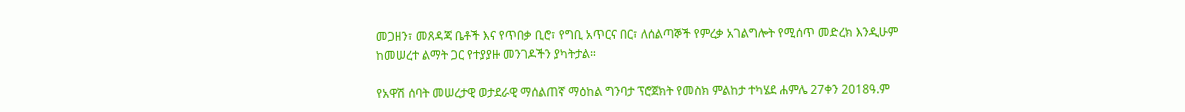መጋዘን፣ መጸዳጃ ቤቶች እና የጥበቃ ቢሮ፣ የግቢ አጥርና በር፣ ለሰልጣኞች የምረቃ አገልግሎት የሚሰጥ መድረክ እንዲሁም ከመሠረተ ልማት ጋር የተያያዙ መንገዶችን ያካትታል።

የአዋሽ ሰባት መሠረታዊ ወታደራዊ ማሰልጠኛ ማዕከል ግንባታ ፕሮጀክት የመስክ ምልከታ ተካሄደ ሐምሌ 27ቀን 2018ዓ.ም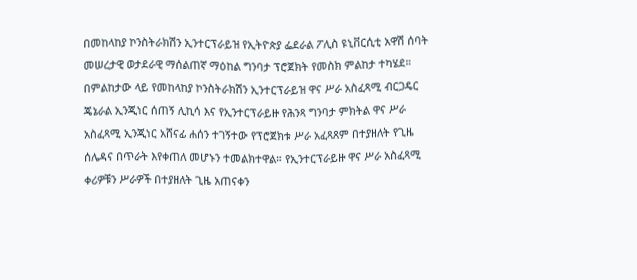በመከላከያ ኮንስትራክሽን ኢንተርፕራይዝ የኢትዮጵያ ፌደራል ፖሊስ ዩኒቨርሲቲ አዋሽ ሰባት መሠረታዊ ወታደራዊ ማሰልጠኛ ማዕከል ግንባታ ፕሮጀክት የመስክ ምልከታ ተካሄደ። በምልከታው ላይ የመከላከያ ኮንስትራክሽን ኢንተርፕራይዝ ዋና ሥራ አስፈጻሚ ብርጋዴር ጄኔራል ኢንጂነር ሰጠኝ ሊኪሳ እና የኢንተርፕራይዙ የሕንጻ ግንባታ ምክትል ዋና ሥራ አስፈጻሚ ኢንጂነር አሸናፊ ሐሰን ተገኝተው የፕሮጀክቱ ሥራ አፈጻጸም በተያዘለት የጊዜ ሰሌዳና በጥራት እየቀጠለ መሆኑን ተመልክተዋል። የኢንተርፕራይዙ ዋና ሥራ አስፈጻሚ ቀሪዎቹን ሥራዎች በተያዘለት ጊዜ አጠናቀን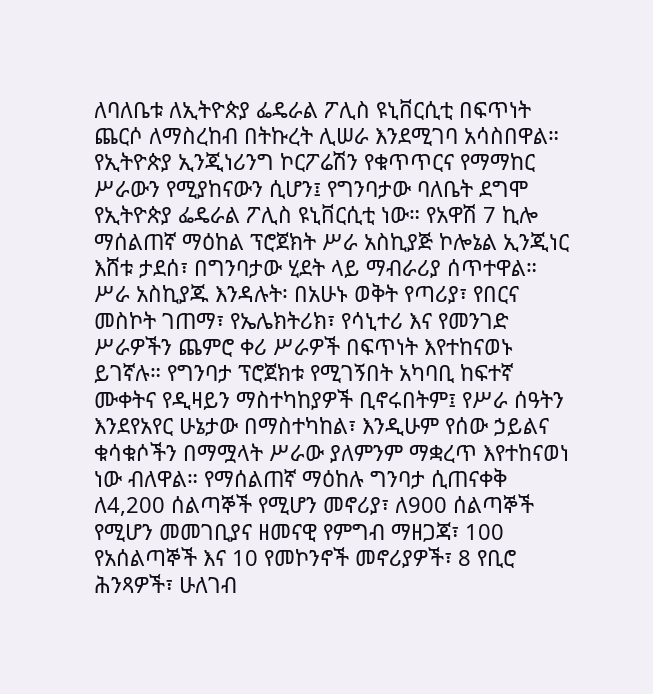ለባለቤቱ ለኢትዮጵያ ፌዴራል ፖሊስ ዩኒቨርሲቲ በፍጥነት ጨርሶ ለማስረከብ በትኩረት ሊሠራ እንደሚገባ አሳስበዋል። የኢትዮጵያ ኢንጂነሪንግ ኮርፖሬሽን የቁጥጥርና የማማከር ሥራውን የሚያከናውን ሲሆን፤ የግንባታው ባለቤት ደግሞ የኢትዮጵያ ፌዴራል ፖሊስ ዩኒቨርሲቲ ነው። የአዋሽ 7 ኪሎ ማሰልጠኛ ማዕከል ፕሮጀክት ሥራ አስኪያጅ ኮሎኔል ኢንጂነር እሸቱ ታደሰ፣ በግንባታው ሂደት ላይ ማብራሪያ ሰጥተዋል። ሥራ አስኪያጁ እንዳሉት፡ በአሁኑ ወቅት የጣሪያ፣ የበርና መስኮት ገጠማ፣ የኤሌክትሪክ፣ የሳኒተሪ እና የመንገድ ሥራዎችን ጨምሮ ቀሪ ሥራዎች በፍጥነት እየተከናወኑ ይገኛሉ። የግንባታ ፕሮጀክቱ የሚገኝበት አካባቢ ከፍተኛ ሙቀትና የዲዛይን ማስተካከያዎች ቢኖሩበትም፤ የሥራ ሰዓትን እንደየአየር ሁኔታው በማስተካከል፣ እንዲሁም የሰው ኃይልና ቁሳቁሶችን በማሟላት ሥራው ያለምንም ማቋረጥ እየተከናወነ ነው ብለዋል። የማሰልጠኛ ማዕከሉ ግንባታ ሲጠናቀቅ ለ4,200 ሰልጣኞች የሚሆን መኖሪያ፣ ለ900 ሰልጣኞች የሚሆን መመገቢያና ዘመናዊ የምግብ ማዘጋጃ፣ 100 የአሰልጣኞች እና 10 የመኮንኖች መኖሪያዎች፣ 8 የቢሮ ሕንጻዎች፣ ሁለገብ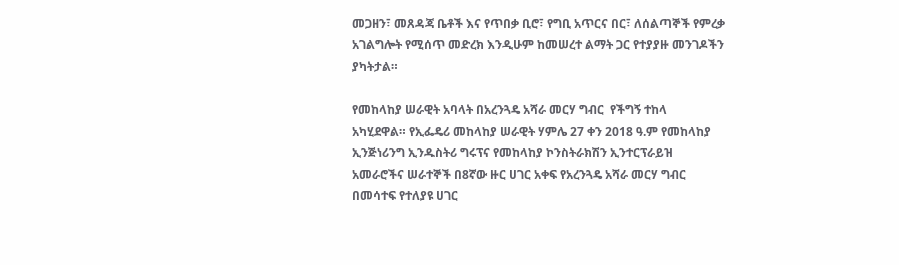መጋዘን፣ መጸዳጃ ቤቶች እና የጥበቃ ቢሮ፣ የግቢ አጥርና በር፣ ለሰልጣኞች የምረቃ አገልግሎት የሚሰጥ መድረክ እንዲሁም ከመሠረተ ልማት ጋር የተያያዙ መንገዶችን ያካትታል።

የመከላከያ ሠራዊት አባላት በአረንጓዴ አሻራ መርሃ ግብር  የችግኝ ተከላ  አካሂደዋል። የኢፌዴሪ መከላከያ ሠራዊት ሃምሌ 27 ቀን 2018 ዓ.ም የመከላከያ ኢንጅነሪንግ ኢንዱስትሪ ግሩፕና የመከላከያ ኮንስትራክሽን ኢንተርፕራይዝ አመራሮችና ሠራተኞች በ8ኛው ዙር ሀገር አቀፍ የአረንጓዴ አሻራ መርሃ ግብር በመሳተፍ የተለያዩ ሀገር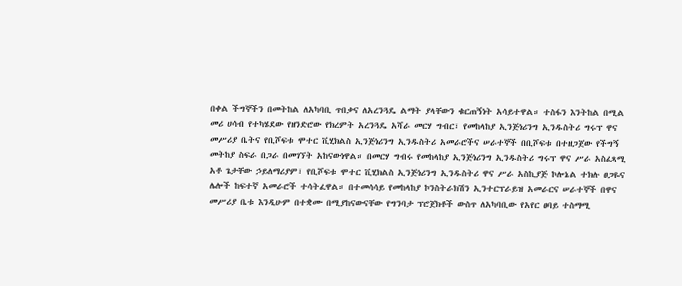በቀል ችግኞችን በመትከል ለአካባቢ ጥበቃና ለአረንጓዴ ልማት ያላቸውን ቁርጠኝነት አሳይተዋል። ተስፋን እንትከል በሚል መሪ ሀሳብ የተካሄደው የዘንድሮው የክረምት አረንጓዴ አሻራ መርሃ ግብር፣ የመከላከያ ኢንጅነሪንግ ኢንዱስትሪ ግሩፕ ዋና መሥሪያ ቤትና የቢሾፍቱ ሞተር ቪሂክልስ ኢንጅነሪንግ ኢንዱስትሪ አመራሮችና ሠራተኞች በቢሾፍቱ በተዘጋጀው የችግኝ መትከያ ስፍራ በጋራ በመገኘት አከናውነዋል። በመርሃ ግብሩ የመከላከያ ኢንጅነሪንግ ኢንዱስትሪ ግሩፕ ዋና ሥራ አስፈጻሚ አቶ ጌታቸው ኃይለማሪያም፣ የቢሾፍቱ ሞተር ቪሂክልስ ኢንጅነሪንግ ኢንዱስትሪ ዋና ሥራ አስኪያጅ ኮሎኔል ተክሉ ፀጋዬና ሌሎች ከፍተኛ አመራሮች ተሳትፈዋል። በተመሳሳይ የመከላከያ ኮንስትራክሽን ኢንተርፕራይዝ አመራርና ሠራተኞች በዋና መሥሪያ ቤቱ እንዲሁም በተቋሙ በሚያከናውናቸው የግንባታ ፕሮጀክቶች ውስጥ ለአካባቢው የአየር ፀባይ ተስማሚ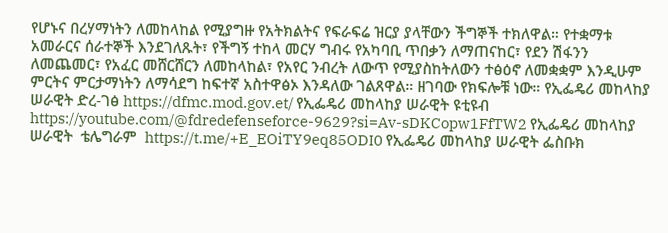የሆኑና በረሃማነትን ለመከላከል የሚያግዙ የአትክልትና የፍራፍሬ ዝርያ ያላቸውን ችግኞች ተክለዋል። የተቋማቱ አመራርና ሰራተኞች እንደገለጹት፣ የችግኝ ተከላ መርሃ ግብሩ የአካባቢ ጥበቃን ለማጠናከር፣ የደን ሽፋንን ለመጨመር፣ የአፈር መሸርሸርን ለመከላከል፣ የአየር ንብረት ለውጥ የሚያስከትለውን ተፅዕኖ ለመቋቋም እንዲሁም ምርትና ምርታማነትን ለማሳደግ ከፍተኛ አስተዋፅኦ እንዳለው ገልጸዋል። ዘገባው የክፍሎቹ ነው። የኢፌዴሪ መከላከያ ሠራዊት ድረ-ገፅ https://dfmc.mod.gov.et/ የኢፌዴሪ መከላከያ ሠራዊት ዩቲዩብ https://youtube.com/@fdredefenseforce-9629?si=Av-sDKCopw1FfTW2 የኢፌዴሪ መከላከያ ሠራዊት  ቴሌግራም  https://t.me/+E_EOiTY9eq85ODI0 የኢፌዴሪ መከላከያ ሠራዊት ፌስቡክ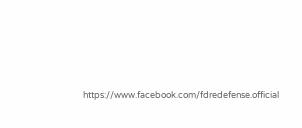https://www.facebook.com/fdredefense.official